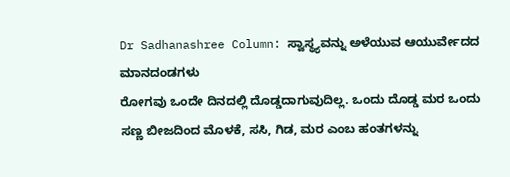Dr Sadhanashree Column: ಸ್ವಾಸ್ಥ್ಯವನ್ನು ಅಳೆಯುವ ಆಯುರ್ವೇದದ ಮಾನದಂಡಗಳು
ರೋಗವು ಒಂದೇ ದಿನದಲ್ಲಿ ದೊಡ್ಡದಾಗುವುದಿಲ್ಲ. ಒಂದು ದೊಡ್ಡ ಮರ ಒಂದು ಸಣ್ಣ ಬೀಜದಿಂದ ಮೊಳಕೆ, ಸಸಿ, ಗಿಡ, ಮರ ಎಂಬ ಹಂತಗಳನ್ನು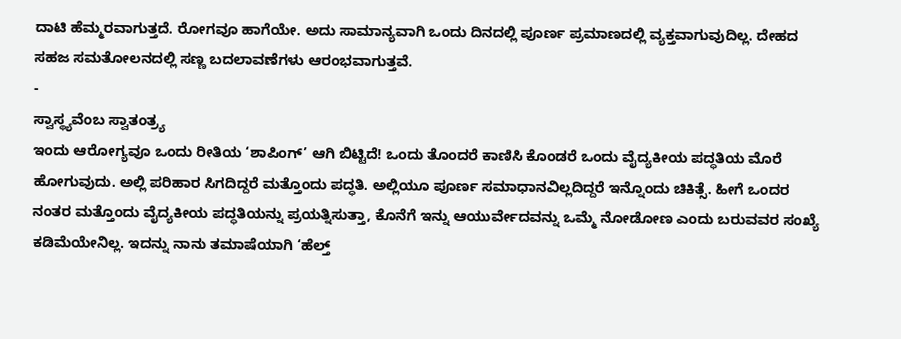ದಾಟಿ ಹೆಮ್ಮರವಾಗುತ್ತದೆ. ರೋಗವೂ ಹಾಗೆಯೇ. ಅದು ಸಾಮಾನ್ಯವಾಗಿ ಒಂದು ದಿನದಲ್ಲಿ ಪೂರ್ಣ ಪ್ರಮಾಣದಲ್ಲಿ ವ್ಯಕ್ತವಾಗುವುದಿಲ್ಲ. ದೇಹದ ಸಹಜ ಸಮತೋಲನದಲ್ಲಿ ಸಣ್ಣ ಬದಲಾವಣೆಗಳು ಆರಂಭವಾಗುತ್ತವೆ.
-
ಸ್ವಾಸ್ಥ್ಯವೆಂಬ ಸ್ವಾತಂತ್ರ್ಯ
ಇಂದು ಆರೋಗ್ಯವೂ ಒಂದು ರೀತಿಯ ‘ಶಾಪಿಂಗ್’ ಆಗಿ ಬಿಟ್ಟಿದೆ! ಒಂದು ತೊಂದರೆ ಕಾಣಿಸಿ ಕೊಂಡರೆ ಒಂದು ವೈದ್ಯಕೀಯ ಪದ್ಧತಿಯ ಮೊರೆ ಹೋಗುವುದು. ಅಲ್ಲಿ ಪರಿಹಾರ ಸಿಗದಿದ್ದರೆ ಮತ್ತೊಂದು ಪದ್ಧತಿ. ಅಲ್ಲಿಯೂ ಪೂರ್ಣ ಸಮಾಧಾನವಿಲ್ಲದಿದ್ದರೆ ಇನ್ನೊಂದು ಚಿಕಿತ್ಸೆ. ಹೀಗೆ ಒಂದರ ನಂತರ ಮತ್ತೊಂದು ವೈದ್ಯಕೀಯ ಪದ್ಧತಿಯನ್ನು ಪ್ರಯತ್ನಿಸುತ್ತಾ, ಕೊನೆಗೆ ಇನ್ನು ಆಯುರ್ವೇದವನ್ನು ಒಮ್ಮೆ ನೋಡೋಣ ಎಂದು ಬರುವವರ ಸಂಖ್ಯೆ ಕಡಿಮೆಯೇನಿಲ್ಲ. ಇದನ್ನು ನಾನು ತಮಾಷೆಯಾಗಿ ‘ಹೆಲ್ತ್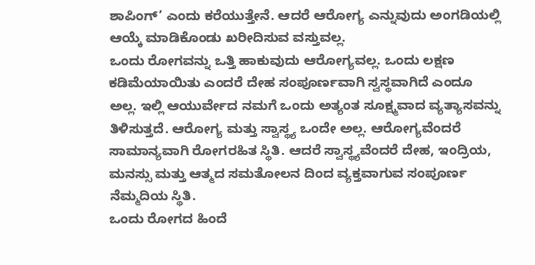ಶಾಪಿಂಗ್’ ಎಂದು ಕರೆಯುತ್ತೇನೆ. ಆದರೆ ಆರೋಗ್ಯ ಎನ್ನುವುದು ಅಂಗಡಿಯಲ್ಲಿ ಆಯ್ಕೆ ಮಾಡಿಕೊಂಡು ಖರೀದಿಸುವ ವಸ್ತುವಲ್ಲ.
ಒಂದು ರೋಗವನ್ನು ಒತ್ತಿ ಹಾಕುವುದು ಆರೋಗ್ಯವಲ್ಲ. ಒಂದು ಲಕ್ಷಣ ಕಡಿಮೆಯಾಯಿತು ಎಂದರೆ ದೇಹ ಸಂಪೂರ್ಣವಾಗಿ ಸ್ವಸ್ಥವಾಗಿದೆ ಎಂದೂ ಅಲ್ಲ. ಇಲ್ಲಿ ಆಯುರ್ವೇದ ನಮಗೆ ಒಂದು ಅತ್ಯಂತ ಸೂಕ್ಷ್ಮವಾದ ವ್ಯತ್ಯಾಸವನ್ನು ತಿಳಿಸುತ್ತದೆ. ಆರೋಗ್ಯ ಮತ್ತು ಸ್ವಾಸ್ಥ್ಯ ಒಂದೇ ಅಲ್ಲ. ಆರೋಗ್ಯವೆಂದರೆ ಸಾಮಾನ್ಯವಾಗಿ ರೋಗರಹಿತ ಸ್ಥಿತಿ. ಆದರೆ ಸ್ವಾಸ್ಥ್ಯವೆಂದರೆ ದೇಹ, ಇಂದ್ರಿಯ, ಮನಸ್ಸು ಮತ್ತು ಆತ್ಮದ ಸಮತೋಲನ ದಿಂದ ವ್ಯಕ್ತವಾಗುವ ಸಂಪೂರ್ಣ ನೆಮ್ಮದಿಯ ಸ್ಥಿತಿ.
ಒಂದು ರೋಗದ ಹಿಂದೆ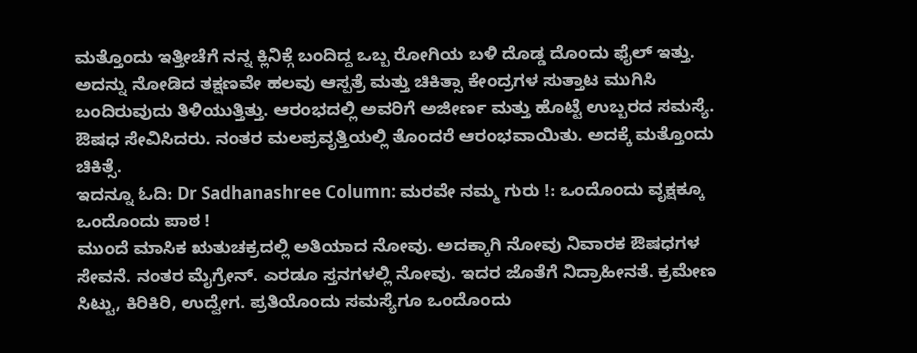ಮತ್ತೊಂದು ಇತ್ತೀಚೆಗೆ ನನ್ನ ಕ್ಲಿನಿಕ್ಗೆ ಬಂದಿದ್ದ ಒಬ್ಬ ರೋಗಿಯ ಬಳಿ ದೊಡ್ಡ ದೊಂದು ಫೈಲ್ ಇತ್ತು. ಅದನ್ನು ನೋಡಿದ ತಕ್ಷಣವೇ ಹಲವು ಆಸ್ಪತ್ರೆ ಮತ್ತು ಚಿಕಿತ್ಸಾ ಕೇಂದ್ರಗಳ ಸುತ್ತಾಟ ಮುಗಿಸಿ ಬಂದಿರುವುದು ತಿಳಿಯುತ್ತಿತ್ತು. ಆರಂಭದಲ್ಲಿ ಅವರಿಗೆ ಅಜೀರ್ಣ ಮತ್ತು ಹೊಟ್ಟೆ ಉಬ್ಬರದ ಸಮಸ್ಯೆ. ಔಷಧ ಸೇವಿಸಿದರು. ನಂತರ ಮಲಪ್ರವೃತ್ತಿಯಲ್ಲಿ ತೊಂದರೆ ಆರಂಭವಾಯಿತು. ಅದಕ್ಕೆ ಮತ್ತೊಂದು ಚಿಕಿತ್ಸೆ.
ಇದನ್ನೂ ಓದಿ: Dr Sadhanashree Column: ಮರವೇ ನಮ್ಮ ಗುರು !: ಒಂದೊಂದು ವೃಕ್ಷಕ್ಕೂ ಒಂದೊಂದು ಪಾಠ !
ಮುಂದೆ ಮಾಸಿಕ ಋತುಚಕ್ರದಲ್ಲಿ ಅತಿಯಾದ ನೋವು. ಅದಕ್ಕಾಗಿ ನೋವು ನಿವಾರಕ ಔಷಧಗಳ ಸೇವನೆ. ನಂತರ ಮೈಗ್ರೇನ್. ಎರಡೂ ಸ್ತನಗಳಲ್ಲಿ ನೋವು. ಇದರ ಜೊತೆಗೆ ನಿದ್ರಾಹೀನತೆ. ಕ್ರಮೇಣ ಸಿಟ್ಟು, ಕಿರಿಕಿರಿ, ಉದ್ವೇಗ. ಪ್ರತಿಯೊಂದು ಸಮಸ್ಯೆಗೂ ಒಂದೊಂದು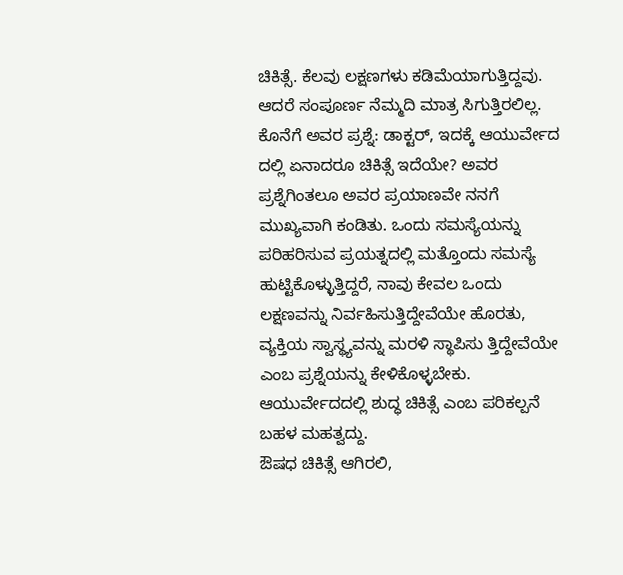ಚಿಕಿತ್ಸೆ. ಕೆಲವು ಲಕ್ಷಣಗಳು ಕಡಿಮೆಯಾಗುತ್ತಿದ್ದವು. ಆದರೆ ಸಂಪೂರ್ಣ ನೆಮ್ಮದಿ ಮಾತ್ರ ಸಿಗುತ್ತಿರಲಿಲ್ಲ.
ಕೊನೆಗೆ ಅವರ ಪ್ರಶ್ನೆ: ಡಾಕ್ಟರ್, ಇದಕ್ಕೆ ಆಯುರ್ವೇದ ದಲ್ಲಿ ಏನಾದರೂ ಚಿಕಿತ್ಸೆ ಇದೆಯೇ? ಅವರ ಪ್ರಶ್ನೆಗಿಂತಲೂ ಅವರ ಪ್ರಯಾಣವೇ ನನಗೆ ಮುಖ್ಯವಾಗಿ ಕಂಡಿತು. ಒಂದು ಸಮಸ್ಯೆಯನ್ನು ಪರಿಹರಿಸುವ ಪ್ರಯತ್ನದಲ್ಲಿ ಮತ್ತೊಂದು ಸಮಸ್ಯೆ ಹುಟ್ಟಿಕೊಳ್ಳುತ್ತಿದ್ದರೆ, ನಾವು ಕೇವಲ ಒಂದು ಲಕ್ಷಣವನ್ನು ನಿರ್ವಹಿಸುತ್ತಿದ್ದೇವೆಯೇ ಹೊರತು, ವ್ಯಕ್ತಿಯ ಸ್ವಾಸ್ಥ್ಯವನ್ನು ಮರಳಿ ಸ್ಥಾಪಿಸು ತ್ತಿದ್ದೇವೆಯೇ ಎಂಬ ಪ್ರಶ್ನೆಯನ್ನು ಕೇಳಿಕೊಳ್ಳಬೇಕು. ಆಯುರ್ವೇದದಲ್ಲಿ ಶುದ್ಧ ಚಿಕಿತ್ಸೆ ಎಂಬ ಪರಿಕಲ್ಪನೆ ಬಹಳ ಮಹತ್ವದ್ದು.
ಔಷಧ ಚಿಕಿತ್ಸೆ ಆಗಿರಲಿ,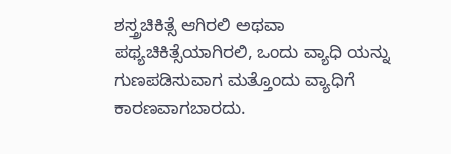ಶಸ್ತ್ರಚಿಕಿತ್ಸೆ ಆಗಿರಲಿ ಅಥವಾ ಪಥ್ಯಚಿಕಿತ್ಸೆಯಾಗಿರಲಿ, ಒಂದು ವ್ಯಾಧಿ ಯನ್ನು ಗುಣಪಡಿಸುವಾಗ ಮತ್ತೊಂದು ವ್ಯಾಧಿಗೆ ಕಾರಣವಾಗಬಾರದು.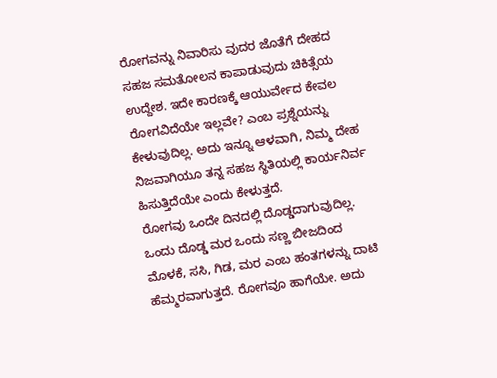ರೋಗವನ್ನು ನಿವಾರಿಸು ವುದರ ಜೊತೆಗೆ ದೇಹದ ಸಹಜ ಸಮತೋಲನ ಕಾಪಾಡುವುದು ಚಿಕಿತ್ಸೆಯ ಉದ್ದೇಶ. ಇದೇ ಕಾರಣಕ್ಕೆ ಆಯುರ್ವೇದ ಕೇವಲ ರೋಗವಿದೆಯೇ ಇಲ್ಲವೇ? ಎಂಬ ಪ್ರಶ್ನೆಯನ್ನು ಕೇಳುವುದಿಲ್ಲ. ಅದು ಇನ್ನೂ ಆಳವಾಗಿ, ನಿಮ್ಮ ದೇಹ ನಿಜವಾಗಿಯೂ ತನ್ನ ಸಹಜ ಸ್ಥಿತಿಯಲ್ಲಿ ಕಾರ್ಯನಿರ್ವ ಹಿಸುತ್ತಿದೆಯೇ ಎಂದು ಕೇಳುತ್ತದೆ.
ರೋಗವು ಒಂದೇ ದಿನದಲ್ಲಿ ದೊಡ್ಡದಾಗುವುದಿಲ್ಲ. ಒಂದು ದೊಡ್ಡ ಮರ ಒಂದು ಸಣ್ಣ ಬೀಜದಿಂದ ಮೊಳಕೆ, ಸಸಿ, ಗಿಡ, ಮರ ಎಂಬ ಹಂತಗಳನ್ನು ದಾಟಿ ಹೆಮ್ಮರವಾಗುತ್ತದೆ. ರೋಗವೂ ಹಾಗೆಯೇ. ಅದು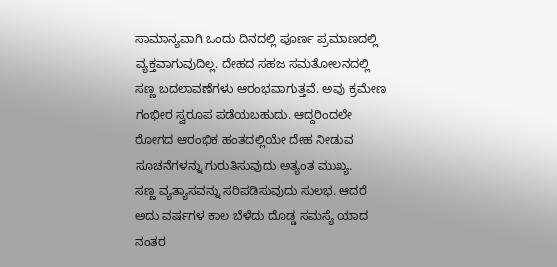ಸಾಮಾನ್ಯವಾಗಿ ಒಂದು ದಿನದಲ್ಲಿ ಪೂರ್ಣ ಪ್ರಮಾಣದಲ್ಲಿ ವ್ಯಕ್ತವಾಗುವುದಿಲ್ಲ. ದೇಹದ ಸಹಜ ಸಮತೋಲನದಲ್ಲಿ ಸಣ್ಣ ಬದಲಾವಣೆಗಳು ಆರಂಭವಾಗುತ್ತವೆ. ಅವು ಕ್ರಮೇಣ ಗಂಭೀರ ಸ್ವರೂಪ ಪಡೆಯಬಹುದು. ಆದ್ದರಿಂದಲೇ ರೋಗದ ಆರಂಭಿಕ ಹಂತದಲ್ಲಿಯೇ ದೇಹ ನೀಡುವ ಸೂಚನೆಗಳನ್ನು ಗುರುತಿಸುವುದು ಅತ್ಯಂತ ಮುಖ್ಯ.
ಸಣ್ಣ ವ್ಯತ್ಯಾಸವನ್ನು ಸರಿಪಡಿಸುವುದು ಸುಲಭ. ಆದರೆ ಅದು ವರ್ಷಗಳ ಕಾಲ ಬೆಳೆದು ದೊಡ್ಡ ಸಮಸ್ಯೆ ಯಾದ ನಂತರ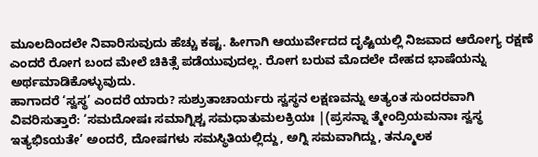ಮೂಲದಿಂದಲೇ ನಿವಾರಿಸುವುದು ಹೆಚ್ಚು ಕಷ್ಟ. ಹೀಗಾಗಿ ಆಯುರ್ವೇದದ ದೃಷ್ಟಿಯಲ್ಲಿ ನಿಜವಾದ ಆರೋಗ್ಯ ರಕ್ಷಣೆ ಎಂದರೆ ರೋಗ ಬಂದ ಮೇಲೆ ಚಿಕಿತ್ಸೆ ಪಡೆಯುವುದಲ್ಲ. ರೋಗ ಬರುವ ಮೊದಲೇ ದೇಹದ ಭಾಷೆಯನ್ನು ಅರ್ಥಮಾಡಿಕೊಳ್ಳುವುದು.
ಹಾಗಾದರೆ ‘ಸ್ವಸ್ಥ’ ಎಂದರೆ ಯಾರು? ಸುಶ್ರುತಾಚಾರ್ಯರು ಸ್ವಸ್ಥನ ಲಕ್ಷಣವನ್ನು ಅತ್ಯಂತ ಸುಂದರವಾಗಿ ವಿವರಿಸುತ್ತಾರೆ: ‘ಸಮದೋಷಃ ಸಮಾಗ್ನಿಶ್ಚ ಸಮಧಾತುಮಲಕ್ರಿಯಃ |(ಪ್ರಸನ್ನಾ ತ್ಮೇಂದ್ರಿಯಮನಾಃ ಸ್ವಸ್ಥ ಇತ್ಯಭಿಽಯತೇ’ ಅಂದರೆ, ದೋಷಗಳು ಸಮಸ್ಥಿತಿಯಲ್ಲಿದ್ದು, ಅಗ್ನಿ ಸಮವಾಗಿದ್ದು, ತನ್ಮೂಲಕ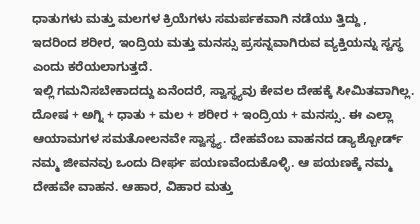ಧಾತುಗಳು ಮತ್ತು ಮಲಗಳ ಕ್ರಿಯೆಗಳು ಸಮರ್ಪಕವಾಗಿ ನಡೆಯು ತ್ತಿದ್ದು , ಇದರಿಂದ ಶರೀರ, ಇಂದ್ರಿಯ ಮತ್ತು ಮನಸ್ಸು ಪ್ರಸನ್ನವಾಗಿರುವ ವ್ಯಕ್ತಿಯನ್ನು ಸ್ವಸ್ಥ ಎಂದು ಕರೆಯಲಾಗುತ್ತದೆ.
ಇಲ್ಲಿ ಗಮನಿಸಬೇಕಾದದ್ದು ಏನೆಂದರೆ, ಸ್ವಾಸ್ಥ್ಯವು ಕೇವಲ ದೇಹಕ್ಕೆ ಸೀಮಿತವಾಗಿಲ್ಲ. ದೋಷ + ಅಗ್ನಿ + ಧಾತು + ಮಲ + ಶರೀರ + ಇಂದ್ರಿಯ + ಮನಸ್ಸು. ಈ ಎಲ್ಲಾ ಆಯಾಮಗಳ ಸಮತೋಲನವೇ ಸ್ವಾಸ್ಥ್ಯ. ದೇಹವೆಂಬ ವಾಹನದ ಡ್ಯಾಶ್ಬೋರ್ಡ್ ನಮ್ಮ ಜೀವನವು ಒಂದು ದೀರ್ಘ ಪಯಣವೆಂದುಕೊಳ್ಳಿ. ಆ ಪಯಣಕ್ಕೆ ನಮ್ಮ ದೇಹವೇ ವಾಹನ. ಆಹಾರ, ವಿಹಾರ ಮತ್ತು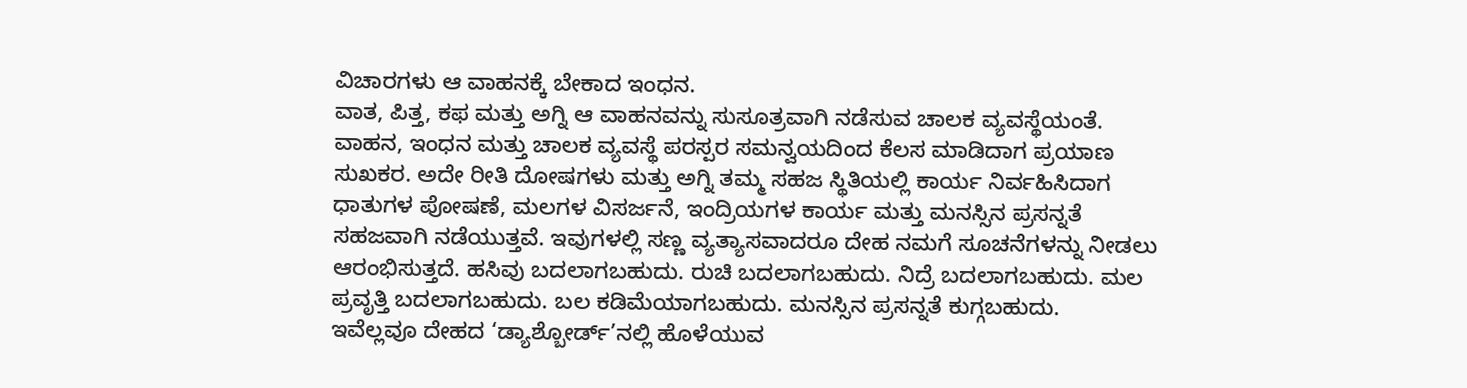ವಿಚಾರಗಳು ಆ ವಾಹನಕ್ಕೆ ಬೇಕಾದ ಇಂಧನ.
ವಾತ, ಪಿತ್ತ, ಕಫ ಮತ್ತು ಅಗ್ನಿ ಆ ವಾಹನವನ್ನು ಸುಸೂತ್ರವಾಗಿ ನಡೆಸುವ ಚಾಲಕ ವ್ಯವಸ್ಥೆಯಂತೆ. ವಾಹನ, ಇಂಧನ ಮತ್ತು ಚಾಲಕ ವ್ಯವಸ್ಥೆ ಪರಸ್ಪರ ಸಮನ್ವಯದಿಂದ ಕೆಲಸ ಮಾಡಿದಾಗ ಪ್ರಯಾಣ ಸುಖಕರ. ಅದೇ ರೀತಿ ದೋಷಗಳು ಮತ್ತು ಅಗ್ನಿ ತಮ್ಮ ಸಹಜ ಸ್ಥಿತಿಯಲ್ಲಿ ಕಾರ್ಯ ನಿರ್ವಹಿಸಿದಾಗ ಧಾತುಗಳ ಪೋಷಣೆ, ಮಲಗಳ ವಿಸರ್ಜನೆ, ಇಂದ್ರಿಯಗಳ ಕಾರ್ಯ ಮತ್ತು ಮನಸ್ಸಿನ ಪ್ರಸನ್ನತೆ ಸಹಜವಾಗಿ ನಡೆಯುತ್ತವೆ. ಇವುಗಳಲ್ಲಿ ಸಣ್ಣ ವ್ಯತ್ಯಾಸವಾದರೂ ದೇಹ ನಮಗೆ ಸೂಚನೆಗಳನ್ನು ನೀಡಲು ಆರಂಭಿಸುತ್ತದೆ. ಹಸಿವು ಬದಲಾಗಬಹುದು. ರುಚಿ ಬದಲಾಗಬಹುದು. ನಿದ್ರೆ ಬದಲಾಗಬಹುದು. ಮಲ ಪ್ರವೃತ್ತಿ ಬದಲಾಗಬಹುದು. ಬಲ ಕಡಿಮೆಯಾಗಬಹುದು. ಮನಸ್ಸಿನ ಪ್ರಸನ್ನತೆ ಕುಗ್ಗಬಹುದು.
ಇವೆಲ್ಲವೂ ದೇಹದ ‘ಡ್ಯಾಶ್ಬೋರ್ಡ್’ನಲ್ಲಿ ಹೊಳೆಯುವ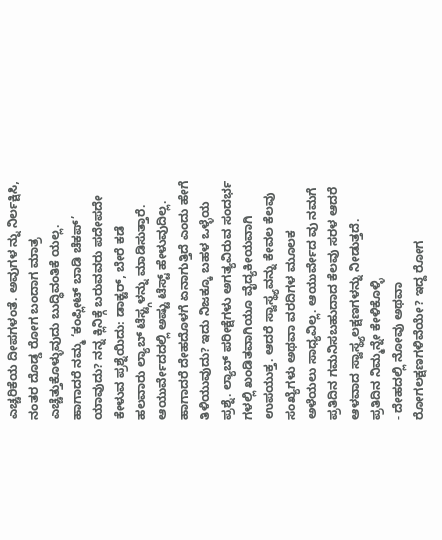ಎಚ್ಚರಿಕೆಯ ದೀಪಗಳಂತೆ. ಅವುಗಳ ನ್ನು ನಿರ್ಲಕ್ಷಿಸಿ, ನಂತರ ದೊಡ್ಡ ರೋಗ ಬಂದಾಗ ಮಾತ್ರ ಎಚ್ಚೆತ್ತುಕೊಳ್ಳುವುದು ಬುದ್ಧಿವಂತಿಕೆ ಯಲ್ಲ.
ಹಾಗಾದರೆ ನಮ್ಮ ‘ಕಂಪ್ಲೀಟ್ ಬಾಡಿ ಚೆಕಪ್’ ಯಾವುದು? ನನ್ನ ಕ್ಲಿನಿಕ್ಗೆ ಬರುವವರು ಪದೇಪದೇ ಕೇಳುವ ಪ್ರಶ್ನೆಯಿದು: ಡಾಕ್ಟರ್, ಬೇರೆ ಕಡೆ ಹಲವಾರು ಲ್ಯಾಬ್ ಟೆಸ್ಟ್ಗಳನ್ನು ಮಾಡಿಸುತ್ತಾರೆ. ಆಯುರ್ವೇದದಲ್ಲಿ ಅಷ್ಟು ಟೆಸ್ಟ್ ಹೇಳುವುದಿಲ್ಲ. ಹಾಗಾದರೆ ದೇಹದೊಳಗೆ ಏನಾಗುತ್ತಿದೆ ಎಂದು ಹೇಗೆ ತಿಳಿಯುವುದು? ಇದು ನಿಜಕ್ಕೂ ಬಹಳ ಒಳ್ಳೆಯ ಪ್ರಶ್ನೆ. ಲ್ಯಾಬ್ ಪರೀಕ್ಷೆಗಳು ಅಗತ್ಯವಿರುವ ಸಂದರ್ಭ ಗಳಲ್ಲಿ ಖಂಡಿತವಾಗಿಯೂ ವೈದ್ಯಕೀಯವಾಗಿ ಉಪಯುಕ್ತ. ಆದರೆ ಸ್ವಾಸ್ಥ್ಯವನ್ನು ಕೇವಲ ಕೆಲವು ಸಂಖ್ಯೆಗಳು ಅಥವಾ ವರದಿಗಳ ಮೂಲಕ ಅಳೆಯಲು ಸಾಧ್ಯವಿಲ್ಲ. ಆಯುರ್ವೇದ ವು ನಮಗೆ ಪ್ರತಿದಿನ ಗಮನಿಸಬಹುದಾದ ಕೆಲವು ಸರಳ ಆದರೆ ಆಳವಾದ ಸ್ವಾಸ್ಥ್ಯಲಕ್ಷಣಗಳನ್ನು ನೀಡುತ್ತದೆ.
ಪ್ರತಿದಿನ ನಿಮ್ಮನ್ನೇ ಕೇಳಿಕೊಳ್ಳಿ
- ದೇಹದಲ್ಲಿ ನೋವು ಅಥವಾ ರೋಗಲಕ್ಷಣಗಳಿವೆಯೇ? ಇದ್ದ ರೋಗ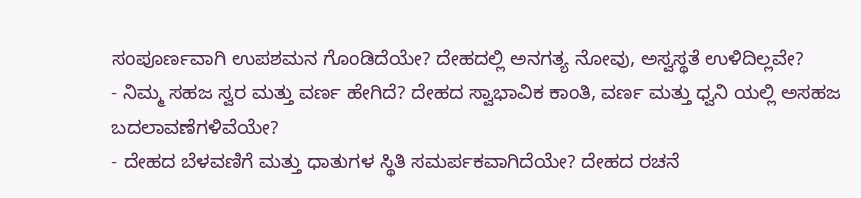ಸಂಪೂರ್ಣವಾಗಿ ಉಪಶಮನ ಗೊಂಡಿದೆಯೇ? ದೇಹದಲ್ಲಿ ಅನಗತ್ಯ ನೋವು, ಅಸ್ವಸ್ಥತೆ ಉಳಿದಿಲ್ಲವೇ?
- ನಿಮ್ಮ ಸಹಜ ಸ್ವರ ಮತ್ತು ವರ್ಣ ಹೇಗಿದೆ? ದೇಹದ ಸ್ವಾಭಾವಿಕ ಕಾಂತಿ, ವರ್ಣ ಮತ್ತು ಧ್ವನಿ ಯಲ್ಲಿ ಅಸಹಜ ಬದಲಾವಣೆಗಳಿವೆಯೇ?
- ದೇಹದ ಬೆಳವಣಿಗೆ ಮತ್ತು ಧಾತುಗಳ ಸ್ಥಿತಿ ಸಮರ್ಪಕವಾಗಿದೆಯೇ? ದೇಹದ ರಚನೆ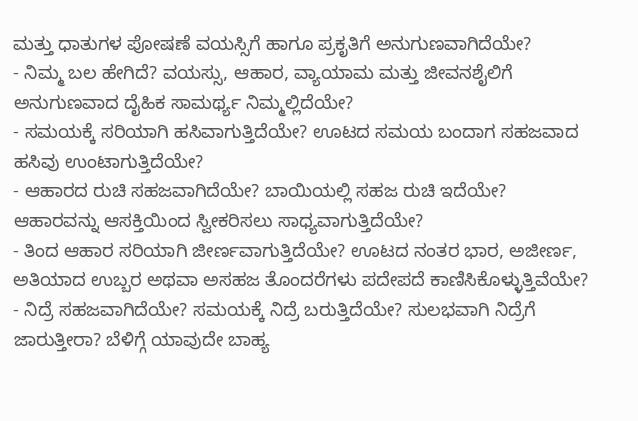ಮತ್ತು ಧಾತುಗಳ ಪೋಷಣೆ ವಯಸ್ಸಿಗೆ ಹಾಗೂ ಪ್ರಕೃತಿಗೆ ಅನುಗುಣವಾಗಿದೆಯೇ?
- ನಿಮ್ಮ ಬಲ ಹೇಗಿದೆ? ವಯಸ್ಸು, ಆಹಾರ, ವ್ಯಾಯಾಮ ಮತ್ತು ಜೀವನಶೈಲಿಗೆ ಅನುಗುಣವಾದ ದೈಹಿಕ ಸಾಮರ್ಥ್ಯ ನಿಮ್ಮಲ್ಲಿದೆಯೇ?
- ಸಮಯಕ್ಕೆ ಸರಿಯಾಗಿ ಹಸಿವಾಗುತ್ತಿದೆಯೇ? ಊಟದ ಸಮಯ ಬಂದಾಗ ಸಹಜವಾದ ಹಸಿವು ಉಂಟಾಗುತ್ತಿದೆಯೇ?
- ಆಹಾರದ ರುಚಿ ಸಹಜವಾಗಿದೆಯೇ? ಬಾಯಿಯಲ್ಲಿ ಸಹಜ ರುಚಿ ಇದೆಯೇ? ಆಹಾರವನ್ನು ಆಸಕ್ತಿಯಿಂದ ಸ್ವೀಕರಿಸಲು ಸಾಧ್ಯವಾಗುತ್ತಿದೆಯೇ?
- ತಿಂದ ಆಹಾರ ಸರಿಯಾಗಿ ಜೀರ್ಣವಾಗುತ್ತಿದೆಯೇ? ಊಟದ ನಂತರ ಭಾರ, ಅಜೀರ್ಣ, ಅತಿಯಾದ ಉಬ್ಬರ ಅಥವಾ ಅಸಹಜ ತೊಂದರೆಗಳು ಪದೇಪದೆ ಕಾಣಿಸಿಕೊಳ್ಳುತ್ತಿವೆಯೇ?
- ನಿದ್ರೆ ಸಹಜವಾಗಿದೆಯೇ? ಸಮಯಕ್ಕೆ ನಿದ್ರೆ ಬರುತ್ತಿದೆಯೇ? ಸುಲಭವಾಗಿ ನಿದ್ರೆಗೆ ಜಾರುತ್ತೀರಾ? ಬೆಳಿಗ್ಗೆ ಯಾವುದೇ ಬಾಹ್ಯ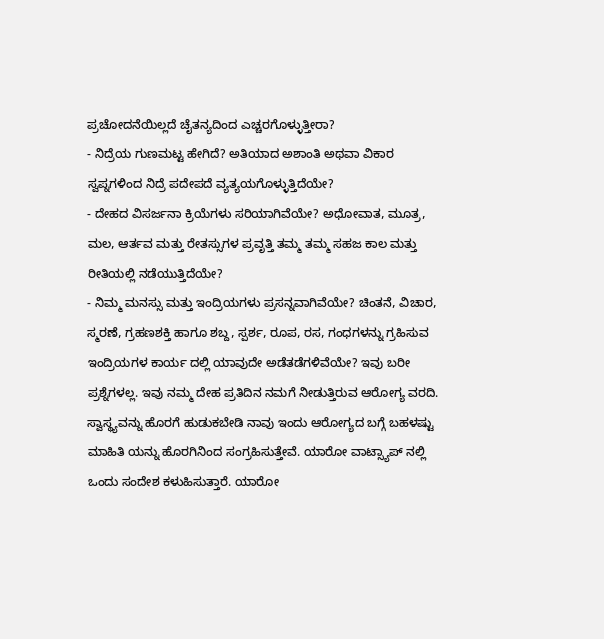ಪ್ರಚೋದನೆಯಿಲ್ಲದೆ ಚೈತನ್ಯದಿಂದ ಎಚ್ಚರಗೊಳ್ಳುತ್ತೀರಾ?
- ನಿದ್ರೆಯ ಗುಣಮಟ್ಟ ಹೇಗಿದೆ? ಅತಿಯಾದ ಅಶಾಂತಿ ಅಥವಾ ವಿಕಾರ ಸ್ವಪ್ನಗಳಿಂದ ನಿದ್ರೆ ಪದೇಪದೆ ವ್ಯತ್ಯಯಗೊಳ್ಳುತ್ತಿದೆಯೇ?
- ದೇಹದ ವಿಸರ್ಜನಾ ಕ್ರಿಯೆಗಳು ಸರಿಯಾಗಿವೆಯೇ? ಅಧೋವಾತ, ಮೂತ್ರ, ಮಲ, ಆರ್ತವ ಮತ್ತು ರೇತಸ್ಸುಗಳ ಪ್ರವೃತ್ತಿ ತಮ್ಮ ತಮ್ಮ ಸಹಜ ಕಾಲ ಮತ್ತು ರೀತಿಯಲ್ಲಿ ನಡೆಯುತ್ತಿದೆಯೇ?
- ನಿಮ್ಮ ಮನಸ್ಸು ಮತ್ತು ಇಂದ್ರಿಯಗಳು ಪ್ರಸನ್ನವಾಗಿವೆಯೇ? ಚಿಂತನೆ, ವಿಚಾರ, ಸ್ಮರಣೆ, ಗ್ರಹಣಶಕ್ತಿ ಹಾಗೂ ಶಬ್ದ, ಸ್ಪರ್ಶ, ರೂಪ, ರಸ, ಗಂಧಗಳನ್ನು ಗ್ರಹಿಸುವ ಇಂದ್ರಿಯಗಳ ಕಾರ್ಯ ದಲ್ಲಿ ಯಾವುದೇ ಅಡೆತಡೆಗಳಿವೆಯೇ? ಇವು ಬರೀ ಪ್ರಶ್ನೆಗಳಲ್ಲ. ಇವು ನಮ್ಮ ದೇಹ ಪ್ರತಿದಿನ ನಮಗೆ ನೀಡುತ್ತಿರುವ ಆರೋಗ್ಯ ವರದಿ. ಸ್ವಾಸ್ಥ್ಯವನ್ನು ಹೊರಗೆ ಹುಡುಕಬೇಡಿ ನಾವು ಇಂದು ಆರೋಗ್ಯದ ಬಗ್ಗೆ ಬಹಳಷ್ಟು ಮಾಹಿತಿ ಯನ್ನು ಹೊರಗಿನಿಂದ ಸಂಗ್ರಹಿಸುತ್ತೇವೆ. ಯಾರೋ ವಾಟ್ಸ್ಯಾಪ್ ನಲ್ಲಿ ಒಂದು ಸಂದೇಶ ಕಳುಹಿಸುತ್ತಾರೆ. ಯಾರೋ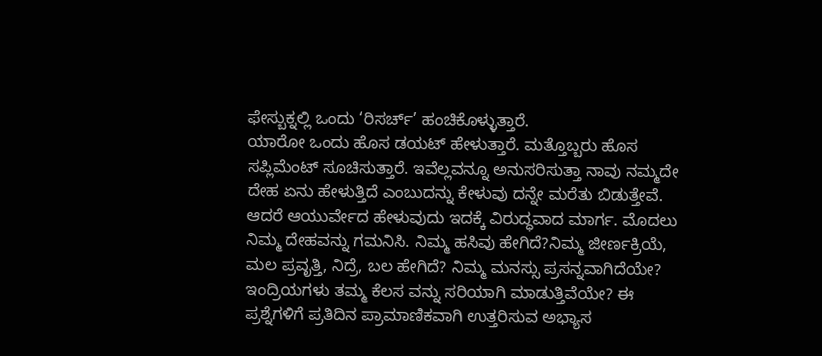ಫೇಸ್ಬುಕ್ನಲ್ಲಿ ಒಂದು ‘ರಿಸರ್ಚ್’ ಹಂಚಿಕೊಳ್ಳುತ್ತಾರೆ.
ಯಾರೋ ಒಂದು ಹೊಸ ಡಯಟ್ ಹೇಳುತ್ತಾರೆ. ಮತ್ತೊಬ್ಬರು ಹೊಸ ಸಪ್ಲಿಮೆಂಟ್ ಸೂಚಿಸುತ್ತಾರೆ. ಇವೆಲ್ಲವನ್ನೂ ಅನುಸರಿಸುತ್ತಾ ನಾವು ನಮ್ಮದೇ ದೇಹ ಏನು ಹೇಳುತ್ತಿದೆ ಎಂಬುದನ್ನು ಕೇಳುವು ದನ್ನೇ ಮರೆತು ಬಿಡುತ್ತೇವೆ. ಆದರೆ ಆಯುರ್ವೇದ ಹೇಳುವುದು ಇದಕ್ಕೆ ವಿರುದ್ಧವಾದ ಮಾರ್ಗ. ಮೊದಲು ನಿಮ್ಮ ದೇಹವನ್ನು ಗಮನಿಸಿ. ನಿಮ್ಮ ಹಸಿವು ಹೇಗಿದೆ?ನಿಮ್ಮ ಜೀರ್ಣಕ್ರಿಯೆ, ಮಲ ಪ್ರವೃತ್ತಿ, ನಿದ್ರೆ, ಬಲ ಹೇಗಿದೆ? ನಿಮ್ಮ ಮನಸ್ಸು ಪ್ರಸನ್ನವಾಗಿದೆಯೇ? ಇಂದ್ರಿಯಗಳು ತಮ್ಮ ಕೆಲಸ ವನ್ನು ಸರಿಯಾಗಿ ಮಾಡುತ್ತಿವೆಯೇ? ಈ ಪ್ರಶ್ನೆಗಳಿಗೆ ಪ್ರತಿದಿನ ಪ್ರಾಮಾಣಿಕವಾಗಿ ಉತ್ತರಿಸುವ ಅಭ್ಯಾಸ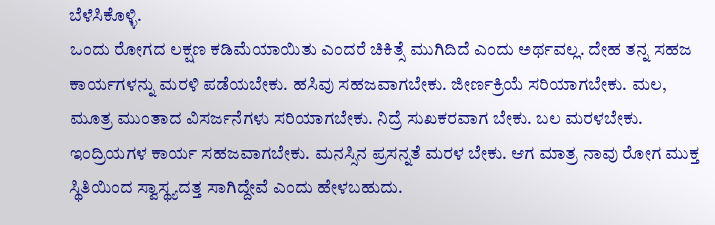ಬೆಳೆಸಿಕೊಳ್ಳಿ.
ಒಂದು ರೋಗದ ಲಕ್ಷಣ ಕಡಿಮೆಯಾಯಿತು ಎಂದರೆ ಚಿಕಿತ್ಸೆ ಮುಗಿದಿದೆ ಎಂದು ಅರ್ಥವಲ್ಲ. ದೇಹ ತನ್ನ ಸಹಜ ಕಾರ್ಯಗಳನ್ನು ಮರಳಿ ಪಡೆಯಬೇಕು. ಹಸಿವು ಸಹಜವಾಗಬೇಕು. ಜೀರ್ಣಕ್ರಿಯೆ ಸರಿಯಾಗಬೇಕು. ಮಲ, ಮೂತ್ರ ಮುಂತಾದ ವಿಸರ್ಜನೆಗಳು ಸರಿಯಾಗಬೇಕು. ನಿದ್ರೆ ಸುಖಕರವಾಗ ಬೇಕು. ಬಲ ಮರಳಬೇಕು. ಇಂದ್ರಿಯಗಳ ಕಾರ್ಯ ಸಹಜವಾಗಬೇಕು. ಮನಸ್ಸಿನ ಪ್ರಸನ್ನತೆ ಮರಳ ಬೇಕು. ಆಗ ಮಾತ್ರ ನಾವು ರೋಗ ಮುಕ್ತ ಸ್ಥಿತಿಯಿಂದ ಸ್ವಾಸ್ಥ್ಯದತ್ತ ಸಾಗಿದ್ದೇವೆ ಎಂದು ಹೇಳಬಹುದು.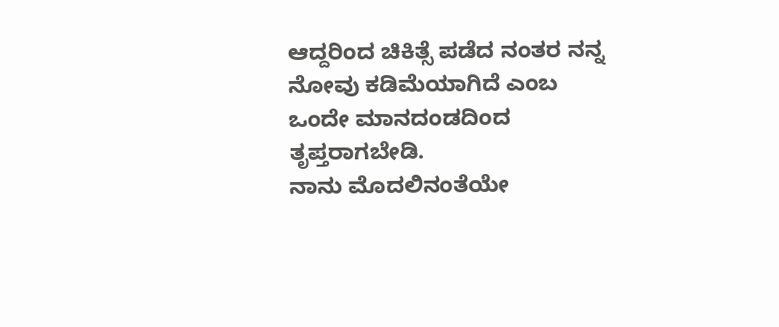ಆದ್ದರಿಂದ ಚಿಕಿತ್ಸೆ ಪಡೆದ ನಂತರ ನನ್ನ ನೋವು ಕಡಿಮೆಯಾಗಿದೆ ಎಂಬ ಒಂದೇ ಮಾನದಂಡದಿಂದ ತೃಪ್ತರಾಗಬೇಡಿ.
ನಾನು ಮೊದಲಿನಂತೆಯೇ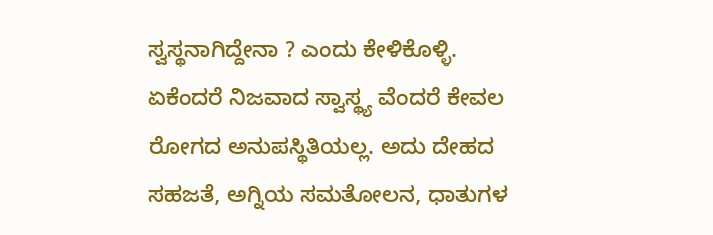ಸ್ವಸ್ಥನಾಗಿದ್ದೇನಾ ? ಎಂದು ಕೇಳಿಕೊಳ್ಳಿ. ಏಕೆಂದರೆ ನಿಜವಾದ ಸ್ವಾಸ್ಥ್ಯ ವೆಂದರೆ ಕೇವಲ ರೋಗದ ಅನುಪಸ್ಥಿತಿಯಲ್ಲ. ಅದು ದೇಹದ ಸಹಜತೆ, ಅಗ್ನಿಯ ಸಮತೋಲನ, ಧಾತುಗಳ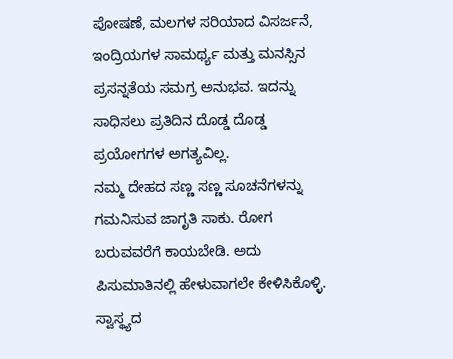ಪೋಷಣೆ, ಮಲಗಳ ಸರಿಯಾದ ವಿಸರ್ಜನೆ, ಇಂದ್ರಿಯಗಳ ಸಾಮರ್ಥ್ಯ ಮತ್ತು ಮನಸ್ಸಿನ ಪ್ರಸನ್ನತೆಯ ಸಮಗ್ರ ಅನುಭವ. ಇದನ್ನು ಸಾಧಿಸಲು ಪ್ರತಿದಿನ ದೊಡ್ಡ ದೊಡ್ಡ ಪ್ರಯೋಗಗಳ ಅಗತ್ಯವಿಲ್ಲ.
ನಮ್ಮ ದೇಹದ ಸಣ್ಣ ಸಣ್ಣ ಸೂಚನೆಗಳನ್ನು ಗಮನಿಸುವ ಜಾಗೃತಿ ಸಾಕು. ರೋಗ ಬರುವವರೆಗೆ ಕಾಯಬೇಡಿ. ಅದು ಪಿಸುಮಾತಿನಲ್ಲಿ ಹೇಳುವಾಗಲೇ ಕೇಳಿಸಿಕೊಳ್ಳಿ. ಸ್ವಾಸ್ಥ್ಯದ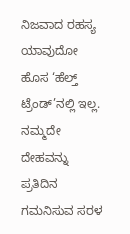ನಿಜವಾದ ರಹಸ್ಯ ಯಾವುದೋ ಹೊಸ ‘ಹೆಲ್ತ್ ಟ್ರೆಂಡ್’ನಲ್ಲಿ ಇಲ್ಲ. ನಮ್ಮದೇ ದೇಹವನ್ನು ಪ್ರತಿದಿನ ಗಮನಿಸುವ ಸರಳ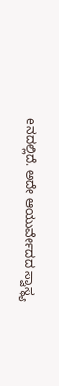eನದಲ್ಲಿದೆ. ಅದೇ ಆಯುರ್ವೇದದ ಸ್ವಾಸ್ಥ್ಯ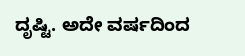ದೃಷ್ಟಿ. ಅದೇ ವರ್ಷದಿಂದ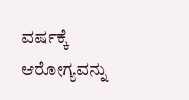ವರ್ಷಕ್ಕೆ ಆರೋಗ್ಯವನ್ನು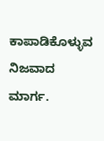ಕಾಪಾಡಿಕೊಳ್ಳುವ ನಿಜವಾದ ಮಾರ್ಗ.